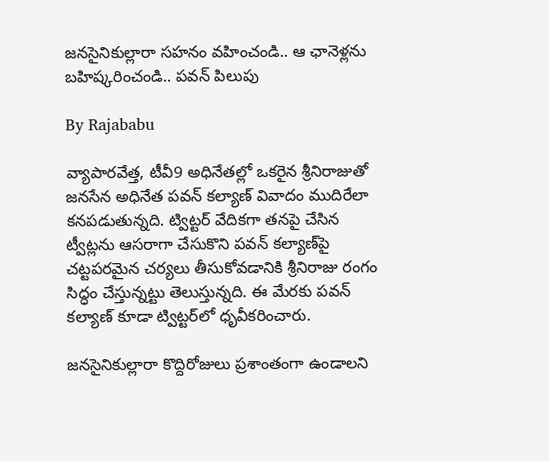జనసైనికుల్లారా సహనం వహించండి.. ఆ ఛానెళ్లను బహిష్కరించండి.. పవన్ పిలుపు

By Rajababu

వ్యాపారవేత్త, టీవీ9 అధినేతల్లో ఒకరైన శ్రీనిరాజుతో జనసేన అధినేత పవన్ కల్యాణ్ వివాదం ముదిరేలా కనపడుతున్నది. ట్విట్టర్ వేదికగా తనపై చేసిన ట్వీట్లను ఆసరాగా చేసుకొని పవన్ కల్యాణ్‌పై చట్టపరమైన చర్యలు తీసుకోవడానికి శ్రీనిరాజు రంగం సిద్ధం చేస్తున్నట్టు తెలుస్తున్నది. ఈ మేరకు పవన్ కల్యాణ్ కూడా ట్విట్టర్‌లో ధృవీకరించారు.

జనసైనికుల్లారా కొద్దిరోజులు ప్రశాంతంగా ఉండాలని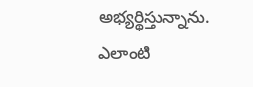అభ్యర్థిస్తున్నాను. ఎలాంటి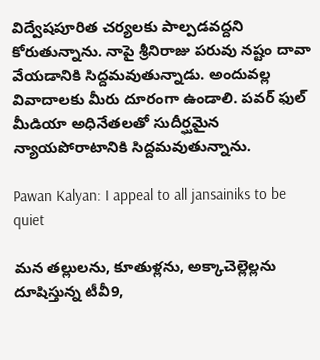విద్వేషపూరిత చర్యలకు పాల్పడవద్దని కోరుతున్నాను. నాపై శ్రీనిరాజు పరువు నష్టం దావా వేయడానికి సిద్దమవుతున్నాడు. అందువల్ల వివాదాలకు మీరు దూరంగా ఉండాలి. పవర్ ఫుల్ మీడియా అధినేతలతో సుదీర్ఘమైన న్యాయపోరాటానికి సిద్దమవుతున్నాను.

Pawan Kalyan: I appeal to all jansainiks to be quiet

మన తల్లులను, కూతుళ్లను, అక్కాచెల్లెల్లను దూషిస్తున్న టీవీ9,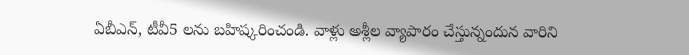ఏబీఎన్, టీవీ5 లను బహిష్కరించండి. వాళ్లు అశ్లీల వ్యాపారం చేస్తున్నందున వారిని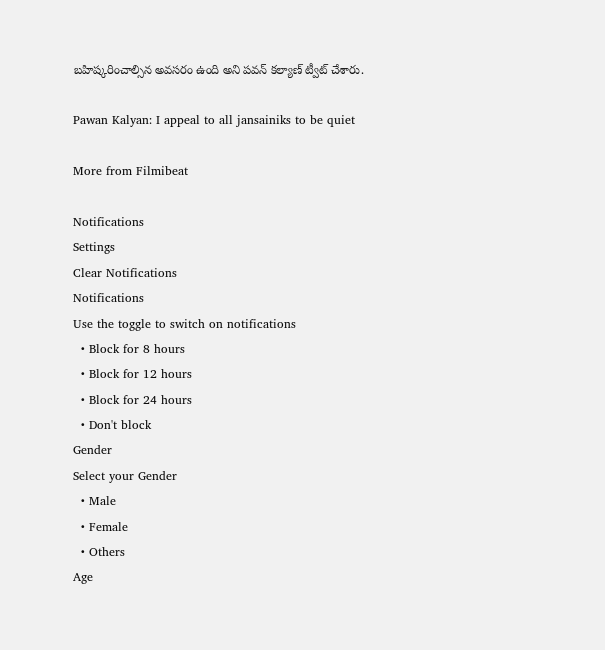బహిష్కరించాల్సిన అవసరం ఉంది అని పవన్ కల్యాణ్ ట్వీట్ చేశారు.

Pawan Kalyan: I appeal to all jansainiks to be quiet

More from Filmibeat

Notifications
Settings
Clear Notifications
Notifications
Use the toggle to switch on notifications
  • Block for 8 hours
  • Block for 12 hours
  • Block for 24 hours
  • Don't block
Gender
Select your Gender
  • Male
  • Female
  • Others
Age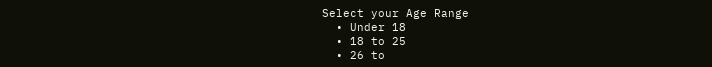Select your Age Range
  • Under 18
  • 18 to 25
  • 26 to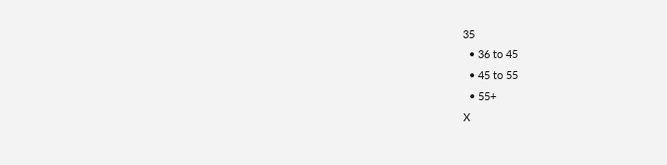35
  • 36 to 45
  • 45 to 55
  • 55+
X